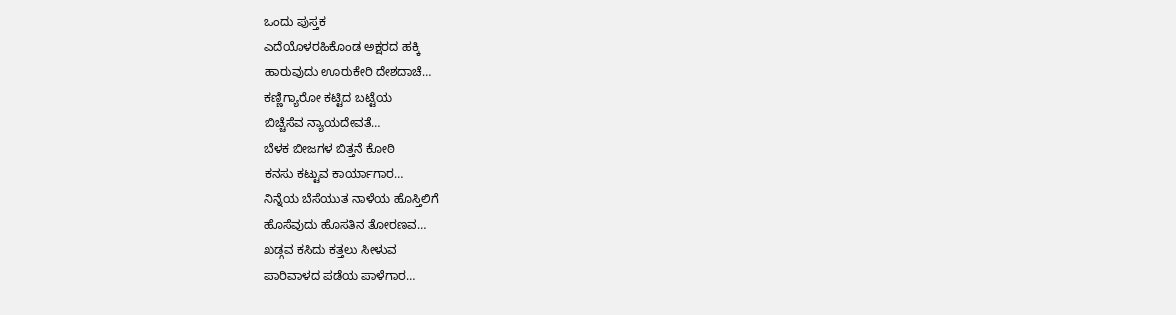ಒಂದು ಪುಸ್ತಕ
ಎದೆಯೊಳರಹಿಕೊಂಡ ಅಕ್ಷರದ ಹಕ್ಕಿ
ಹಾರುವುದು ಊರುಕೇರಿ ದೇಶದಾಚೆ…
ಕಣ್ಣಿಗ್ಯಾರೋ ಕಟ್ಟಿದ ಬಟ್ಟೆಯ
ಬಿಚ್ಚೆಸೆವ ನ್ಯಾಯದೇವತೆ…
ಬೆಳಕ ಬೀಜಗಳ ಬಿತ್ತನೆ ಕೋಠಿ
ಕನಸು ಕಟ್ಟುವ ಕಾರ್ಯಾಗಾರ…
ನಿನ್ನೆಯ ಬೆಸೆಯುತ ನಾಳೆಯ ಹೊಸ್ತಿಲಿಗೆ
ಹೊಸೆವುದು ಹೊಸತಿನ ತೋರಣವ…
ಖಡ್ಗವ ಕಸಿದು ಕತ್ತಲು ಸೀಳುವ
ಪಾರಿವಾಳದ ಪಡೆಯ ಪಾಳೆಗಾರ…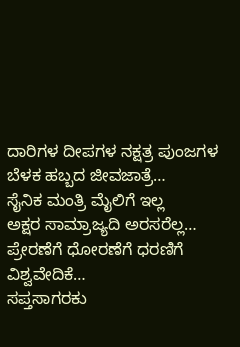ದಾರಿಗಳ ದೀಪಗಳ ನಕ್ಷತ್ರ ಪುಂಜಗಳ
ಬೆಳಕ ಹಬ್ಬದ ಜೀವಜಾತ್ರೆ…
ಸೈನಿಕ ಮಂತ್ರಿ ಮೈಲಿಗೆ ಇಲ್ಲ
ಅಕ್ಷರ ಸಾಮ್ರಾಜ್ಯದಿ ಅರಸರೆಲ್ಲ…
ಪ್ರೇರಣೆಗೆ ಧೋರಣೆಗೆ ಧರಣಿಗೆ
ವಿಶ್ವವೇದಿಕೆ…
ಸಪ್ತಸಾಗರಕು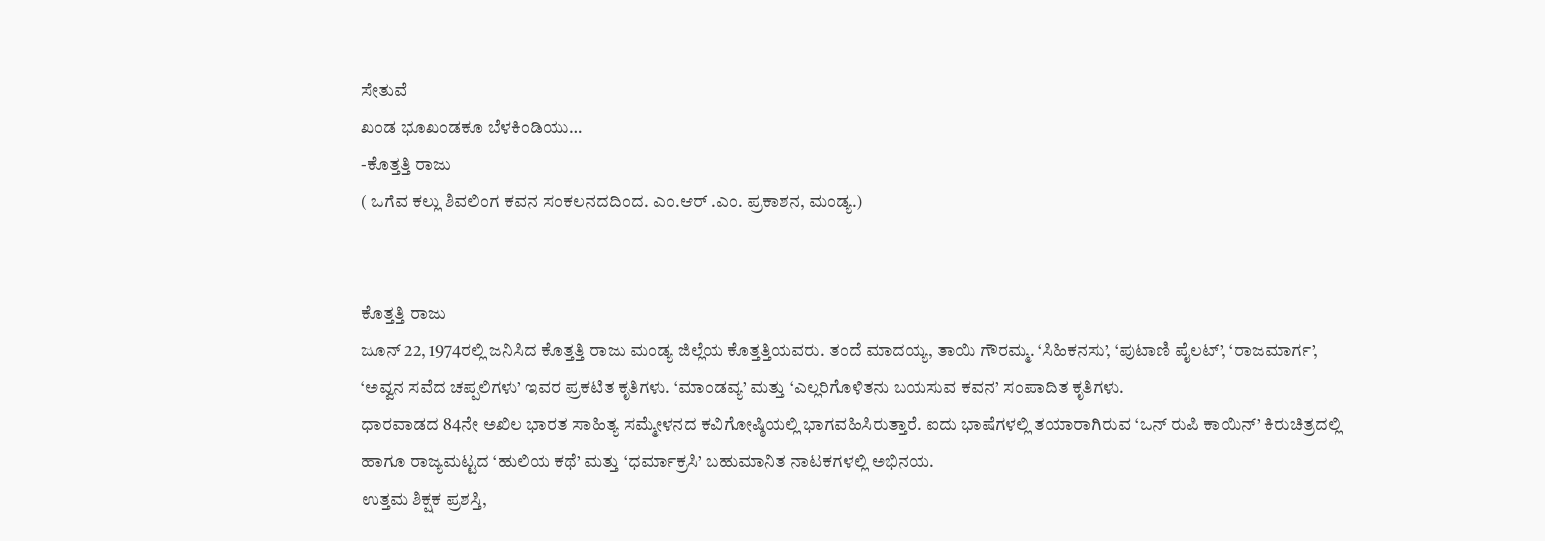ಸೇತುವೆ
ಖಂಡ ಭೂಖಂಡಕೂ ಬೆಳಕಿಂಡಿಯು…
-ಕೊತ್ತತ್ತಿ ರಾಜು
( ಒಗೆವ ಕಲ್ಲು ಶಿವಲಿಂಗ ಕವನ ಸಂಕಲನದದಿಂದ. ಎಂ.ಆರ್ .ಎಂ. ಪ್ರಕಾಶನ, ಮಂಡ್ಯ.)


ಕೊತ್ತತ್ತಿ ರಾಜು
ಜೂನ್ 22, 1974ರಲ್ಲಿ ಜನಿಸಿದ ಕೊತ್ತತ್ತಿ ರಾಜು ಮಂಡ್ಯ ಜಿಲ್ಲೆಯ ಕೊತ್ತತ್ತಿಯವರು. ತಂದೆ ಮಾದಯ್ಯ, ತಾಯಿ ಗೌರಮ್ಮ. ‘ಸಿಹಿಕನಸು’, ‘ಪುಟಾಣಿ ಪೈಲಟ್’, ‘ರಾಜಮಾರ್ಗ’, ‘ಅವ್ವನ ಸವೆದ ಚಪ್ಪಲಿಗಳು’ ಇವರ ಪ್ರಕಟಿತ ಕೃತಿಗಳು. ‘ಮಾಂಡವ್ಯ’ ಮತ್ತು ‘ಎಲ್ಲರಿಗೊಳಿತನು ಬಯಸುವ ಕವನ’ ಸಂಪಾದಿತ ಕೃತಿಗಳು.
ಧಾರವಾಡದ 84ನೇ ಅಖಿಲ ಭಾರತ ಸಾಹಿತ್ಯ ಸಮ್ಮೇಳನದ ಕವಿಗೋಷ್ಠಿಯಲ್ಲಿ ಭಾಗವಹಿಸಿರುತ್ತಾರೆ. ಐದು ಭಾಷೆಗಳಲ್ಲಿ ತಯಾರಾಗಿರುವ ‘ಒನ್ ರುಪಿ ಕಾಯಿನ್’ ಕಿರುಚಿತ್ರದಲ್ಲಿ ಹಾಗೂ ರಾಜ್ಯಮಟ್ಟದ ‘ಹುಲಿಯ ಕಥೆ’ ಮತ್ತು ‘ಧರ್ಮಾಕ್ರಸಿ’ ಬಹುಮಾನಿತ ನಾಟಕಗಳಲ್ಲಿ ಅಭಿನಯ.
ಉತ್ತಮ ಶಿಕ್ಷಕ ಪ್ರಶಸ್ತಿ,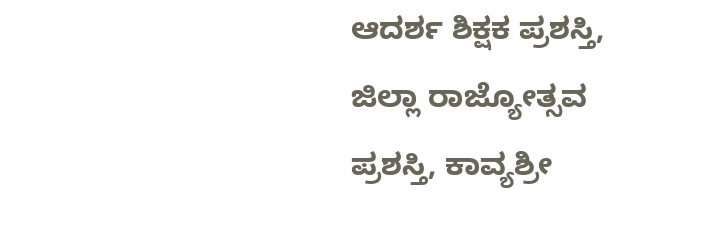ಆದರ್ಶ ಶಿಕ್ಷಕ ಪ್ರಶಸ್ತಿ, ಜಿಲ್ಲಾ ರಾಜ್ಯೋತ್ಸವ ಪ್ರಶಸ್ತಿ, ಕಾವ್ಯಶ್ರೀ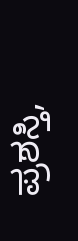ಪ್ರಶಸ್ತಿ,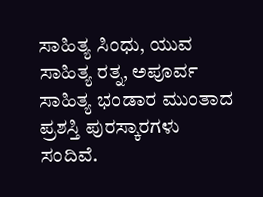ಸಾಹಿತ್ಯ ಸಿಂಧು, ಯುವ ಸಾಹಿತ್ಯ ರತ್ನ, ಅಪೂರ್ವ ಸಾಹಿತ್ಯ ಭಂಡಾರ ಮುಂತಾದ ಪ್ರಶಸ್ತಿ ಪುರಸ್ಕಾರಗಳು ಸಂದಿವೆ.